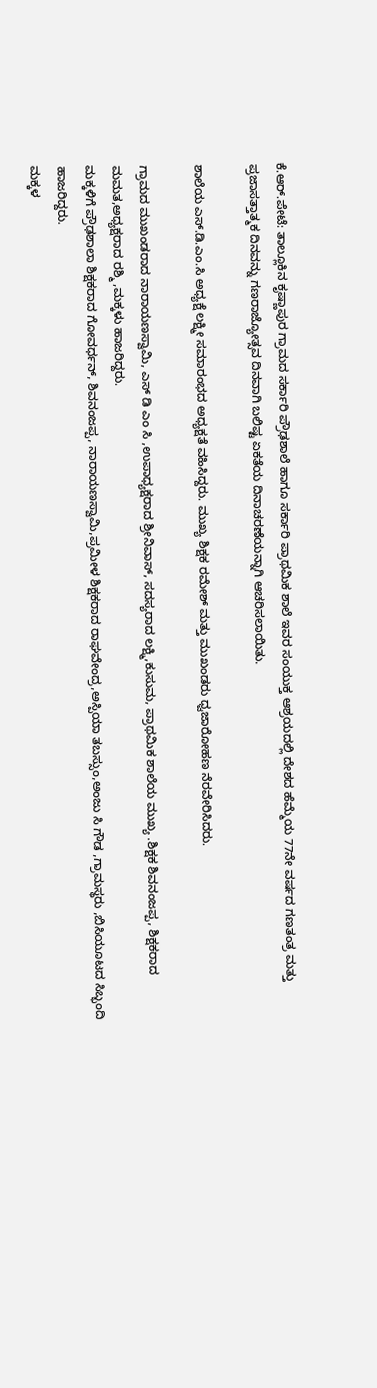ಕೆ.ಆರ್.ಪೇಟೆ: ತಾಲ್ಲೂಕಿನ ಕೃಷ್ಣಾಪುರ ಗ್ರಾಮದ ಸರ್ಕಾರಿ ಪ್ರೌಢಶಾಲೆ ಹಾಗೂ ಸರ್ಕಾರಿ ಪ್ರಾಥಮಿಕ ಶಾಲೆ ಇವರ ಸಂಯುಕ್ತ ಆಶ್ರಯದಲ್ಲಿ ದೇಶದ ಹೆಮ್ಮೆಯ 77ನೇ ವರ್ಷದ ಗಣತಂತ್ರ ಮತ್ತು ಪ್ರಜಾಸತ್ತಾತ್ಮಕ ದಿನವನ್ನು ಗಣರಾಜ್ಯೋತ್ಸವ ದಿನವಾಗಿ ಬಲಿಷ್ಟ ಏಕತೆಯ ದಿನಾಚರಣೆಯನ್ನಾಗಿ ಆಚರಿಸಲಾಯಿತು.

ಶಾಲೆಯ ಎಸ್.ಡಿ.ಎಂ.ಸಿ ಅಧ್ಯಕ್ಷೆ ಲಕ್ಷ್ಮೀ ಸಮಾರಂಭದ ಅಧ್ಯಕ್ಷತೆ ವಹಿಸಿದ್ದರು. ಮುಖ್ಯ ಶಿಕ್ಷಕ ರಮೇಶ್ ಮತ್ತು ಮುಖಂಡರು ಧ್ವಜಾರೋಹಣ ನೆರವೇರಿಸಿದರು.

ಗ್ರಾಮದ ಮುಖಂಡರಾದ ನಾರಾಯಣಸ್ವಾಮಿ, ಎಸ್ ಡಿ ಎಂ ಸಿ ,ಉಪಾಧ್ಯಕ್ಷರಾದ ಶ್ರೀನಿವಾಸ್, ಸದಸ್ಯರಾದ ಲಕ್ಷ್ಮಿ,ಕುಸುಮ, ಪ್ರಾಥಮಿಕ ಶಾಲೆಯ ಮುಖ್ಯ .ಶಿಕ್ಷಕ ಶಿವನಂಜಪ್ಪ, ಶಿಕ್ಷಕರಾದ ಮಮತ,ಅಧ್ಯಕ್ಷರಾದ ರಶ್ಮಿ ,ಮಕ್ಕಳು ಹಾಜರಿದ್ದರು.
ಮಕ್ಕಳಿಗೆ ಪ್ರೌಢಶಾಲಾ ಶಿಕ್ಷಕರಾದ ಗೋವರ್ಧನ್, ಶಿವನಂಜಪ್ಪ, ನಾರಾಯಣಸ್ವಾಮಿ,ಪ್ರಮೀಳ ಶಿಕ್ಷಕರಾದ ರಾಘವೇಂದ್ರ,ಅಸ್ಪಿಯಾ ತಬಸ್ಸುಂ,ಅಂಜು ಸಿ ಗೌಡ ,ಗ್ರಾಮಸ್ಥರು ,ಬಿಸಿಯೂಟದ ಸಿಬ್ಭಂದಿ ಹಾಜರಿದ್ದರು.
ಮಕ್ಕಳ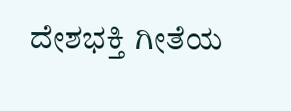ದೇಶಭಕ್ತಿ ಗೀತೆಯ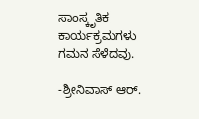ಸಾಂಸ್ಕೃತಿಕ ಕಾರ್ಯಕ್ರಮಗಳು ಗಮನ ಸೆಳೆದವು.

-ಶ್ರೀನಿವಾಸ್ ಆರ್.